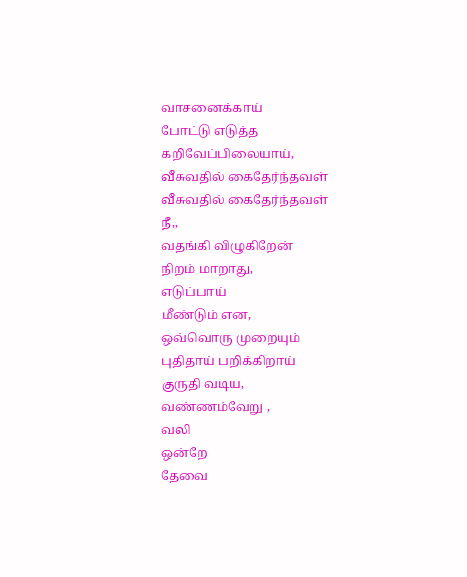வாசனைக்காய்
போட்டு எடுத்த
கறிவேப்பிலையாய்,
வீசுவதில் கைதேர்ந்தவள்
வீசுவதில் கைதேர்ந்தவள்
நீ,,
வதங்கி விழுகிறேன்
நிறம் மாறாது,
எடுப்பாய்
மீண்டும் என,
ஒவ்வொரு முறையும்
புதிதாய் பறிக்கிறாய்
குருதி வடிய,
வண்ணம்வேறு ,
வலி
ஒன்றே
தேவை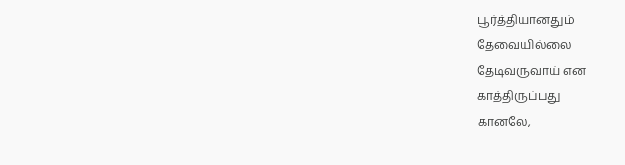பூர்த்தியானதும்
தேவையில்லை
தேடிவருவாய் என
காத்திருப்பது
கானலே,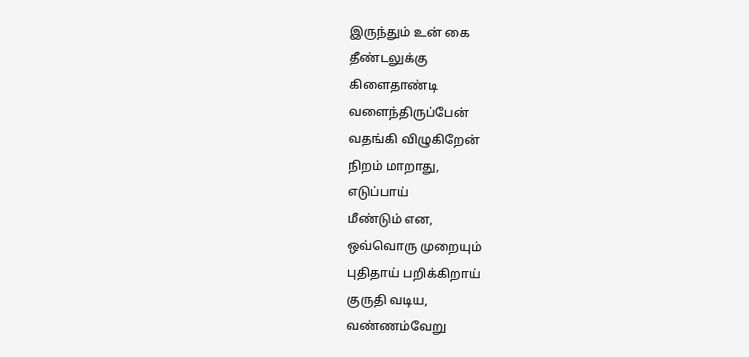இருந்தும் உன் கை
தீண்டலுக்கு
கிளைதாண்டி
வளைந்திருப்பேன்
வதங்கி விழுகிறேன்
நிறம் மாறாது,
எடுப்பாய்
மீண்டும் என,
ஒவ்வொரு முறையும்
புதிதாய் பறிக்கிறாய்
குருதி வடிய,
வண்ணம்வேறு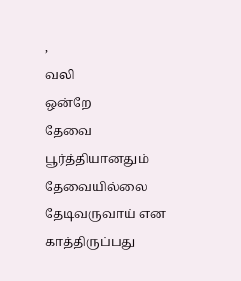,
வலி
ஒன்றே
தேவை பூர்த்தியானதும்
தேவையில்லை
தேடிவருவாய் என
காத்திருப்பது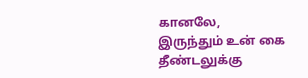கானலே,
இருந்தும் உன் கை
தீண்டலுக்கு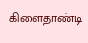கிளைதாண்டி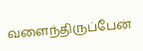வளைந்திருப்பேன்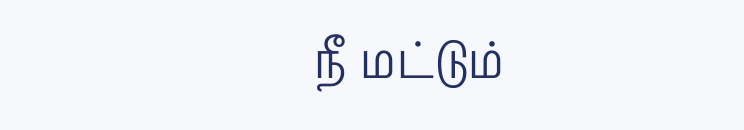நீ மட்டும்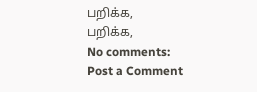பறிக்க,
பறிக்க,
No comments:
Post a Comment